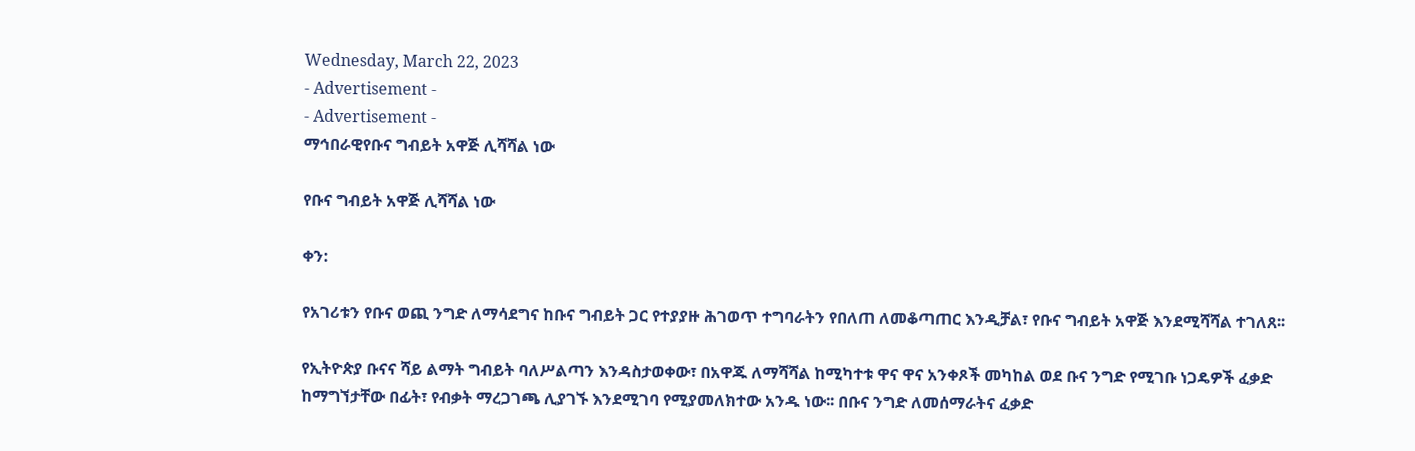Wednesday, March 22, 2023
- Advertisement -
- Advertisement -
ማኅበራዊየቡና ግብይት አዋጅ ሊሻሻል ነው

የቡና ግብይት አዋጅ ሊሻሻል ነው

ቀን:

የአገሪቱን የቡና ወጪ ንግድ ለማሳደግና ከቡና ግብይት ጋር የተያያዙ ሕገወጥ ተግባራትን የበለጠ ለመቆጣጠር እንዲቻል፣ የቡና ግብይት አዋጅ እንደሚሻሻል ተገለጸ፡፡

የኢትዮጵያ ቡናና ሻይ ልማት ግብይት ባለሥልጣን እንዳስታወቀው፣ በአዋጁ ለማሻሻል ከሚካተቱ ዋና ዋና አንቀጾች መካከል ወደ ቡና ንግድ የሚገቡ ነጋዴዎች ፈቃድ ከማግኘታቸው በፊት፣ የብቃት ማረጋገጫ ሊያገኙ እንደሚገባ የሚያመለክተው አንዱ ነው፡፡ በቡና ንግድ ለመሰማራትና ፈቃድ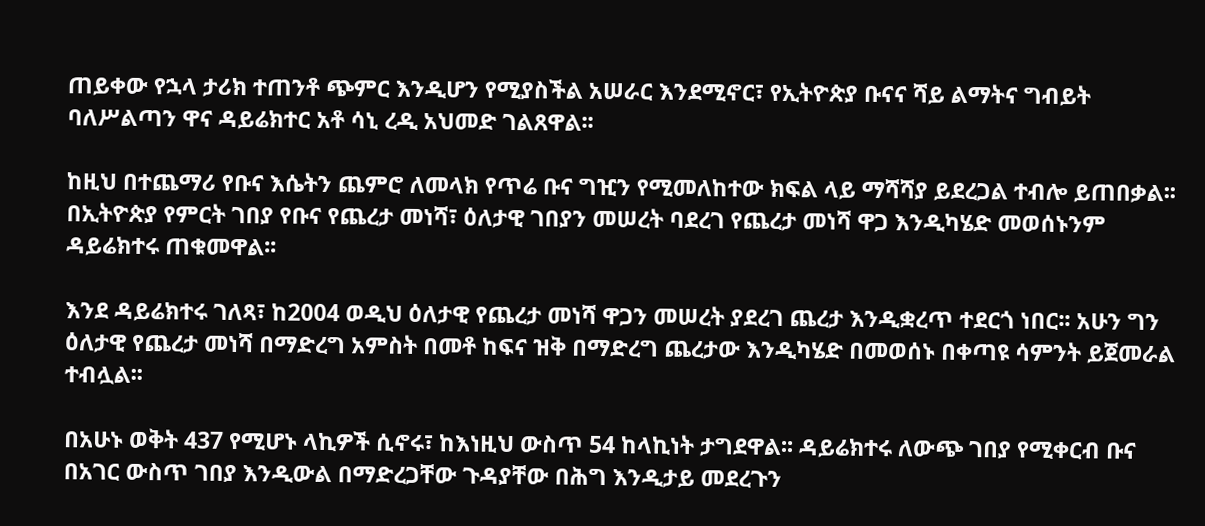ጠይቀው የኋላ ታሪክ ተጠንቶ ጭምር እንዲሆን የሚያስችል አሠራር እንደሚኖር፣ የኢትዮጵያ ቡናና ሻይ ልማትና ግብይት ባለሥልጣን ዋና ዳይሬክተር አቶ ሳኒ ረዲ አህመድ ገልጸዋል፡፡

ከዚህ በተጨማሪ የቡና እሴትን ጨምሮ ለመላክ የጥሬ ቡና ግዢን የሚመለከተው ክፍል ላይ ማሻሻያ ይደረጋል ተብሎ ይጠበቃል፡፡ በኢትዮጵያ የምርት ገበያ የቡና የጨረታ መነሻ፣ ዕለታዊ ገበያን መሠረት ባደረገ የጨረታ መነሻ ዋጋ እንዲካሄድ መወሰኑንም ዳይሬክተሩ ጠቁመዋል፡፡

እንደ ዳይሬክተሩ ገለጻ፣ ከ2004 ወዲህ ዕለታዊ የጨረታ መነሻ ዋጋን መሠረት ያደረገ ጨረታ እንዲቋረጥ ተደርጎ ነበር፡፡ አሁን ግን ዕለታዊ የጨረታ መነሻ በማድረግ አምስት በመቶ ከፍና ዝቅ በማድረግ ጨረታው እንዲካሄድ በመወሰኑ በቀጣዩ ሳምንት ይጀመራል ተብሏል፡፡

በአሁኑ ወቅት 437 የሚሆኑ ላኪዎች ሲኖሩ፣ ከእነዚህ ውስጥ 54 ከላኪነት ታግደዋል፡፡ ዳይሬክተሩ ለውጭ ገበያ የሚቀርብ ቡና በአገር ውስጥ ገበያ እንዲውል በማድረጋቸው ጉዳያቸው በሕግ እንዲታይ መደረጉን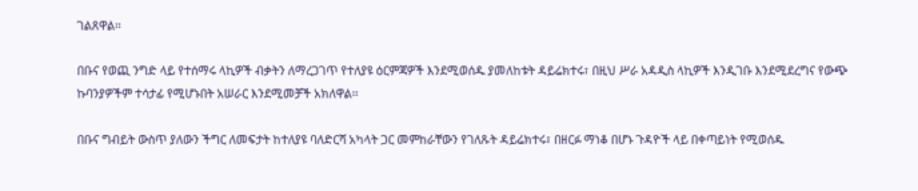ገልጸዋል፡፡

በቡና የወጪ ንግድ ላይ የተሰማሩ ላኪዎች ብቃትን ለማረጋገጥ የተለያዩ ዕርምጃዎች እንደሚወሰዱ ያመለከቱት ዳይሬክተሩ፣ በዚህ ሥራ አዳዲስ ላኪዎች እንዲገቡ እንደሚደረግና የውጭ ኩባንያዎችም ተሳታፊ የሚሆኑበት አሠራር እንደሚመቻች አክለዋል፡፡

በቡና ግብይት ውስጥ ያለውን ችግር ለመፍታት ከተለያዩ ባለድርሻ አካላት ጋር መምከራቸውን የገለጹት ዳይሬክተሩ፣ በዘርፉ ማነቆ በሆኑ ጉዳዮች ላይ በቀጣይነት የሚወሰዱ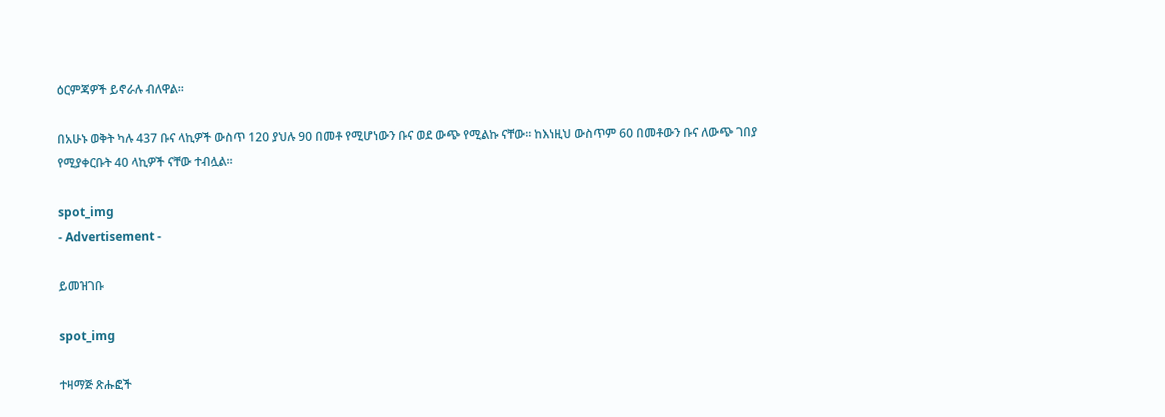ዕርምጃዎች ይኖራሉ ብለዋል፡፡

በአሁኑ ወቅት ካሉ 437 ቡና ላኪዎች ውስጥ 120 ያህሉ 90 በመቶ የሚሆነውን ቡና ወደ ውጭ የሚልኩ ናቸው፡፡ ከእነዚህ ውስጥም 60 በመቶውን ቡና ለውጭ ገበያ የሚያቀርቡት 40 ላኪዎች ናቸው ተብሏል፡፡

spot_img
- Advertisement -

ይመዝገቡ

spot_img

ተዛማጅ ጽሑፎች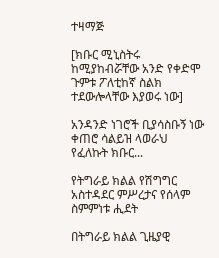ተዛማጅ

[ክቡር ሚኒስትሩ ከሚያከብሯቸው አንድ የቀድሞ ጉምቱ ፖለቲከኛ ስልክ ተደውሎላቸው እያወሩ ነው]

አንዳንድ ነገሮች ቢያሳስቡኝ ነው ቀጠሮ ሳልይዝ ላወራህ የፈለኩት ክቡር...

የትግራይ ክልል የሽግግር አስተዳደር ምሥረታና የሰላም ስምምነቱ ሒደት

በትግራይ ክልል ጊዜያዊ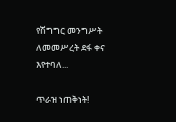የሽግግር መንግሥት ለመመሥረት ደፋ ቀና እየተባለ...

ጥራዝ ነጠቅነት!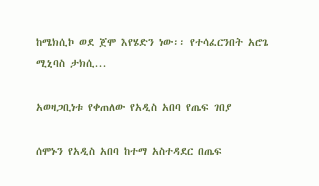ከሜክሲኮ ወደ ጀሞ እየሄድን ነው፡፡ የተሳፈርንበት አሮጌ ሚኒባስ ታክሲ...

አወዛጋቢነቱ የቀጠለው የአዲስ አበባ የጤፍ ገበያ

ሰሞኑን የአዲስ አበባ ከተማ አስተዳደር በጤፍ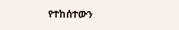የተከሰተውን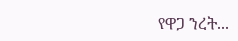የዋጋ ንረት...